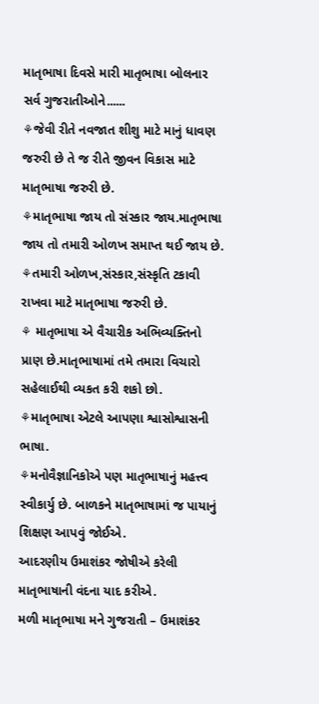માતૃભાષા દિવસે મારી માતૃભાષા બોલનાર સર્વ ગુજરાતીઓને......
⚘જેવી રીતે નવજાત શીશુ માટે માનું ધાવણ જરુરી છે તે જ રીતે જીવન વિકાસ માટે માતૃભાષા જરુરી છે.
⚘માતૃભાષા જાય તો સંસ્કાર જાય.માતૃભાષા જાય તો તમારી ઓળખ સમાપ્ત થઈ જાય છે.
⚘તમારી ઓળખ,સંસ્કાર,સંસ્કૃતિ ટકાવી રાખવા માટે માતૃભાષા જરુરી છે.
⚘ માતૃભાષા એ વૈચારીક અભિવ્યક્તિનો પ્રાણ છે.માતૃભાષામાં તમે તમારા વિચારો સહેલાઈથી વ્યકત કરી શકો છો.
⚘માતૃભાષા એટલે આપણા શ્વાસોશ્વાસની ભાષા.
⚘મનોવૈજ્ઞાનિકોએ પણ માતૃભાષાનું મહત્ત્વ સ્વીકાર્યુ છે. બાળકને માતૃભાષામાં જ પાયાનું શિક્ષણ આપવું જોઈએ.
આદરણીય ઉમાશંકર જોષીએ કરેલી માતૃભાષાની વંદના યાદ કરીએ.
મળી માતૃભાષા મને ગુજરાતી – ઉમાશંકર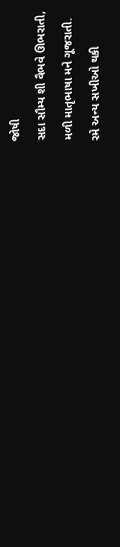જોષી
સદા સૌમ્ય શી વૈભવે ઊભરાતી,
મળી માતૃભાષા મને ગૂજરાતી.
રમે અન્ય સખીઓ થકી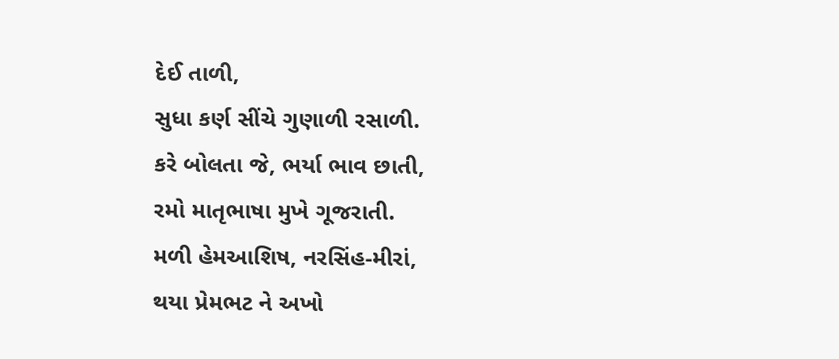દેઈ તાળી,
સુધા કર્ણ સીંચે ગુણાળી રસાળી.
કરે બોલતા જે, ભર્યા ભાવ છાતી,
રમો માતૃભાષા મુખે ગૂજરાતી.
મળી હેમઆશિષ, નરસિંહ-મીરાં,
થયા પ્રેમભટ ને અખો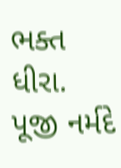ભક્ત ધીરા.
પૂજી નર્મદે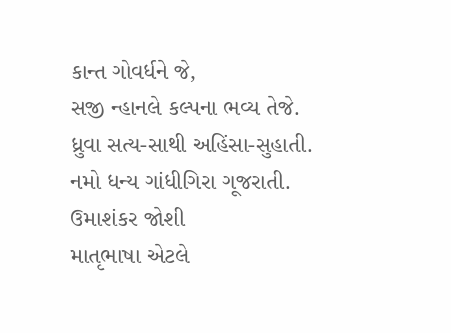કાન્ત ગોવર્ધને જે,
સજી ન્હાનલે કલ્પના ભવ્ય તેજે.
ધ્રુવા સત્ય-સાથી અહિંસા-સુહાતી.
નમો ધન્ય ગાંધીગિરા ગૂજરાતી.
ઉમાશંકર જોશી
માતૃભાષા એટલે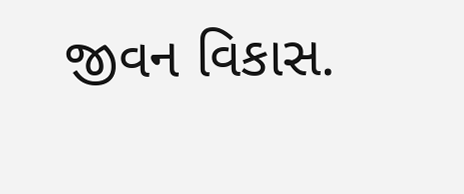જીવન વિકાસ.